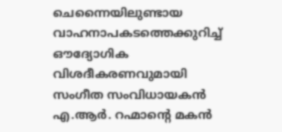ചെന്നൈയിലുണ്ടായ വാഹനാപകടത്തെക്കുറിച്ച് ഔദ്യോഗിക വിശദീകരണവുമായി സംഗീത സംവിധായകൻ എ.ആർ. റഹ്മാന്റെ മകൻ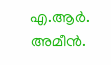എ.ആർ. അമീൻ.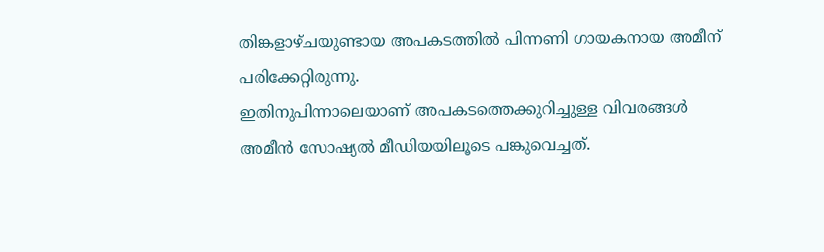തിങ്കളാഴ്ചയുണ്ടായ അപകടത്തിൽ പിന്നണി ഗായകനായ അമീന് പരിക്കേറ്റിരുന്നു.
ഇതിനുപിന്നാലെയാണ് അപകടത്തെക്കുറിച്ചുള്ള വിവരങ്ങൾ അമീൻ സോഷ്യൽ മീഡിയയിലൂടെ പങ്കുവെച്ചത്.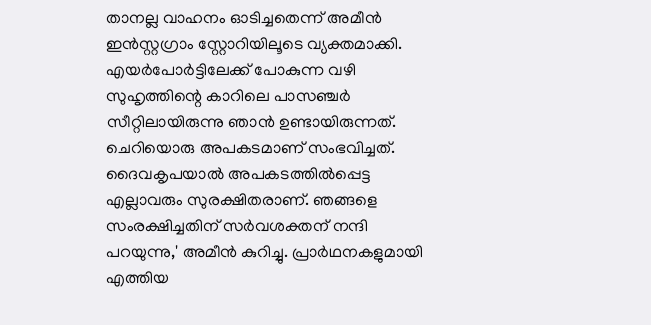താനല്ല വാഹനം ഓടിച്ചതെന്ന് അമീൻ ഇൻസ്റ്റഗ്രാം സ്റ്റോറിയിലൂടെ വ്യക്തമാക്കി. എയർപോർട്ടിലേക്ക് പോകുന്ന വഴി സുഹൃത്തിന്റെ കാറിലെ പാസഞ്ചർ സീറ്റിലായിരുന്നു ഞാൻ ഉണ്ടായിരുന്നത്. ചെറിയൊരു അപകടമാണ് സംഭവിച്ചത്. ദൈവകൃപയാൽ അപകടത്തിൽപ്പെട്ട എല്ലാവരും സുരക്ഷിതരാണ്. ഞങ്ങളെ സംരക്ഷിച്ചതിന് സർവശക്തന് നന്ദി പറയുന്നു,' അമീൻ കുറിച്ചു. പ്രാർഥനകളുമായി എത്തിയ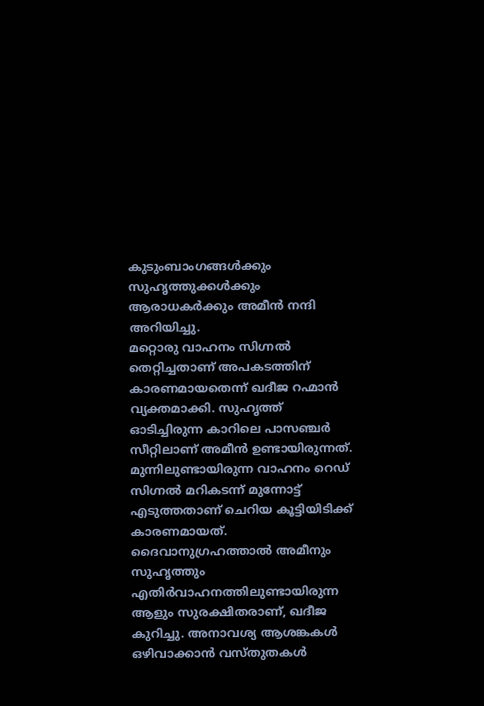കുടുംബാംഗങ്ങൾക്കും സുഹൃത്തുക്കൾക്കും ആരാധകർക്കും അമീൻ നന്ദി അറിയിച്ചു.
മറ്റൊരു വാഹനം സിഗ്നൽ തെറ്റിച്ചതാണ് അപകടത്തിന് കാരണമായതെന്ന് ഖദീജ റഹ്മാൻ വ്യക്തമാക്കി. സുഹൃത്ത് ഓടിച്ചിരുന്ന കാറിലെ പാസഞ്ചർ സീറ്റിലാണ് അമീൻ ഉണ്ടായിരുന്നത്. മുന്നിലുണ്ടായിരുന്ന വാഹനം റെഡ് സിഗ്നൽ മറികടന്ന് മുന്നോട്ട് എടുത്തതാണ് ചെറിയ കൂട്ടിയിടിക്ക് കാരണമായത്. ദൈവാനുഗ്രഹത്താൽ അമീനും സുഹൃത്തും എതിർവാഹനത്തിലുണ്ടായിരുന്ന ആളും സുരക്ഷിതരാണ്, ഖദീജ കുറിച്ചു. അനാവശ്യ ആശങ്കകൾ ഒഴിവാക്കാൻ വസ്തുതകൾ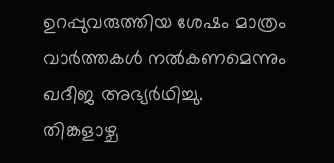ഉറപ്പുവരുത്തിയ ശേഷം മാത്രം വാർത്തകൾ നൽകണമെന്നും ഖദീജ അഭ്യർഥിച്ചു.
തിങ്കളാഴ്ച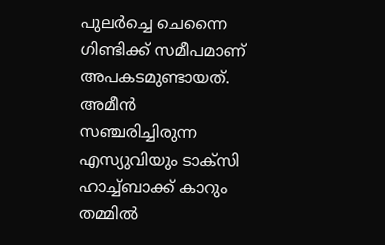പുലർച്ചെ ചെന്നൈ ഗിണ്ടിക്ക് സമീപമാണ് അപകടമുണ്ടായത്. അമീൻ സഞ്ചരിച്ചിരുന്ന എസ്യുവിയും ടാക്സി ഹാച്ച്ബാക്ക് കാറും തമ്മിൽ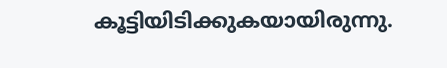കൂട്ടിയിടിക്കുകയായിരുന്നു.